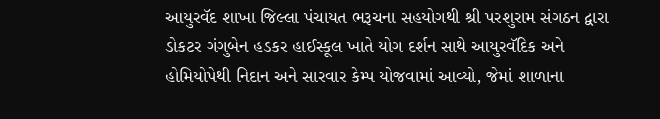આયુરવૅદ શાખા જિલ્લા પંચાયત ભરૂચના સહયોગથી શ્રી પરશુરામ સંગઠન દ્વારા ડોકટર ગંગુબેન હડકર હાઈસ્કૂલ ખાતે યોગ દર્શન સાથે આયુરવૅદિક અને હોમિયોપેથી નિદાન અને સારવાર કેમ્પ યોજવામાં આવ્યો, જેમાં શાળાના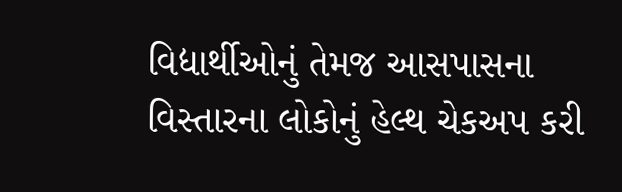વિદ્યાર્થીઓનું તેમજ આસપાસના વિસ્તારના લોકોનું હેલ્થ ચેકઅપ કરી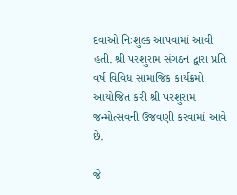દવાઓ નિઃશુલ્ક આપવામાં આવી હતી. શ્રી પરશુરામ સંગઠન દ્વારા પ્રતિ વર્ષ વિવિધ સામાજિક કાર્યક્રમો આયોજિત કરી શ્રી પરશુરામ જન્મોત્સવની ઉજવણી કરવામાં આવે છે.

જે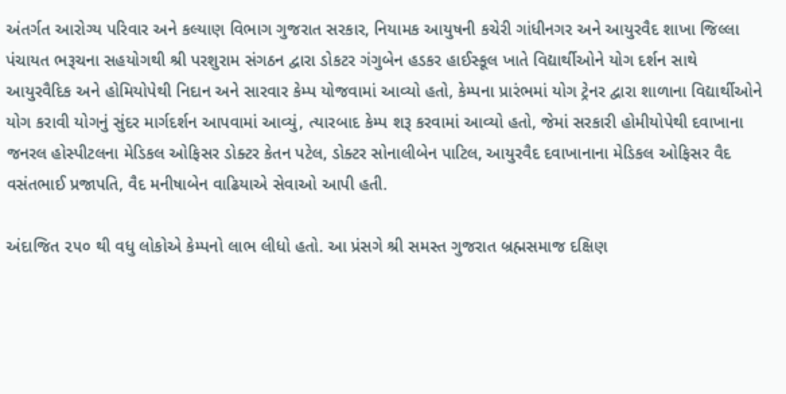અંતર્ગત આરોગ્ય પરિવાર અને કલ્યાણ વિભાગ ગુજરાત સરકાર, નિયામક આયુષની કચેરી ગાંધીનગર અને આયુરવૈદ શાખા જિલ્લા પંચાયત ભરૂચના સહયોગથી શ્રી પરશુરામ સંગઠન દ્વારા ડોકટર ગંગુબેન હડકર હાઈસ્કૂલ ખાતે વિદ્યાર્થીઓને યોગ દર્શન સાથે આયુરવૈદિક અને હોમિયોપેથી નિદાન અને સારવાર કેમ્પ યોજવામાં આવ્યો હતો, કેમ્પના પ્રારંભમાં યોગ ટ્રેનર દ્વારા શાળાના વિદ્યાર્થીઓને યોગ કરાવી યોગનું સુંદર માર્ગદર્શન આપવામાં આવ્યું, ત્યારબાદ કેમ્પ શરૂ કરવામાં આવ્યો હતો, જેમાં સરકારી હોમીયોપેથી દવાખાના જનરલ હોસ્પીટલના મેડિકલ ઓફિસર ડોક્ટર કેતન પટેલ, ડોક્ટર સોનાલીબેન પાટિલ, આયુરવૈદ દવાખાનાના મેડિકલ ઓફિસર વૈદ વસંતભાઈ પ્રજાપતિ, વૈદ મનીષાબેન વાઢિયાએ સેવાઓ આપી હતી.

અંદાજિત ૨૫૦ થી વધુ લોકોએ કેમ્પનો લાભ લીધો હતો. આ પ્રંસગે શ્રી સમસ્ત ગુજરાત બ્રહ્મસમાજ દક્ષિણ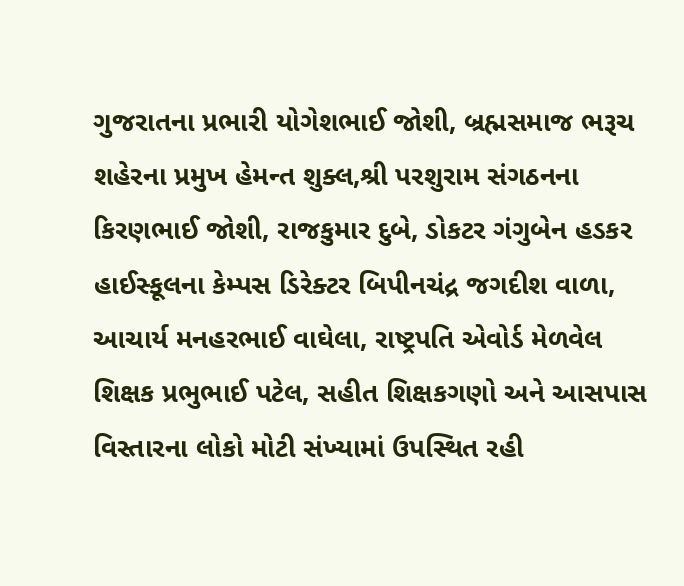ગુજરાતના પ્રભારી યોગેશભાઈ જોશી, બ્રહ્મસમાજ ભરૂચ શહેરના પ્રમુખ હેમન્ત શુક્લ,શ્રી પરશુરામ સંગઠનના કિરણભાઈ જોશી, રાજકુમાર દુબે, ડોકટર ગંગુબેન હડકર હાઈસ્કૂલના કેમ્પસ ડિરેક્ટર બિપીનચંદ્ર જગદીશ વાળા, આચાર્ય મનહરભાઈ વાઘેલા, રાષ્ટ્રપતિ એવોર્ડ મેળવેલ શિક્ષક પ્રભુભાઈ પટેલ, સહીત શિક્ષકગણો અને આસપાસ વિસ્તારના લોકો મોટી સંખ્યામાં ઉપસ્થિત રહી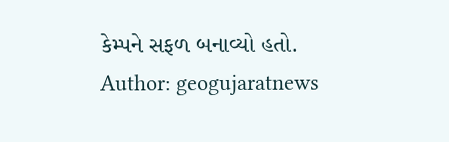કેમ્પને સફળ બનાવ્યો હતો.
Author: geogujaratnews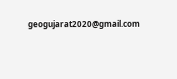geogujarat2020@gmail.com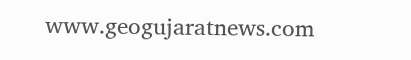www.geogujaratnews.com